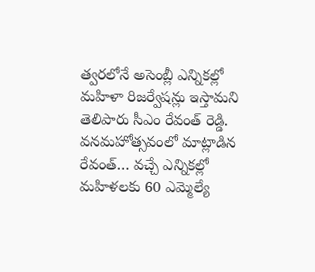త్వరలోనే అసెంబ్లీ ఎన్నికల్లో మహిళా రిజర్వేషన్లు ఇస్తామని తెలిపారు సీఎం రేవంత్ రెడ్డి. వనమహోత్సవంలో మాట్లాడిన రేవంత్… వచ్చే ఎన్నికల్లో మహిళలకు 60 ఎమ్మెల్యే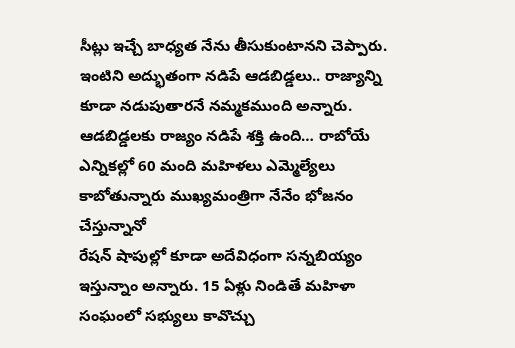సీట్లు ఇచ్చే బాధ్యత నేను తీసుకుంటానని చెప్పారు. ఇంటిని అద్భుతంగా నడిపే ఆడబిడ్డలు.. రాజ్యాన్ని కూడా నడుపుతారనే నమ్మకముంది అన్నారు.
ఆడబిడ్డలకు రాజ్యం నడిపే శక్తి ఉంది… రాబోయే ఎన్నికల్లో 60 మంది మహిళలు ఎమ్మెల్యేలు కాబోతున్నారు ముఖ్యమంత్రిగా నేనేం భోజనం చేస్తున్నానో
రేషన్ షాపుల్లో కూడా అదేవిధంగా సన్నబియ్యం ఇస్తున్నాం అన్నారు. 15 ఏళ్లు నిండితే మహిళా సంఘంలో సభ్యులు కావొచ్చు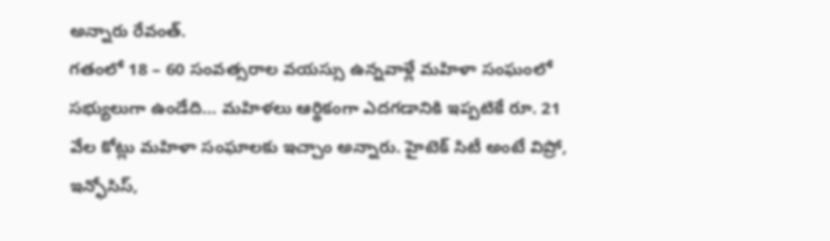అన్నారు రేవంత్.
గతంలో 18 – 60 సంవత్సరాల వయస్సు ఉన్నవాళ్లే మహిళా సంఘంలో సభ్యులుగా ఉండేది… మహిళలు ఆర్థికంగా ఎదగడానికి ఇప్పటికే రూ. 21 వేల కోట్లు మహిళా సంఘాలకు ఇచ్చాం అన్నారు. హైటెక్ సిటీ అంటే విప్రో, ఇన్ఫోసిస్,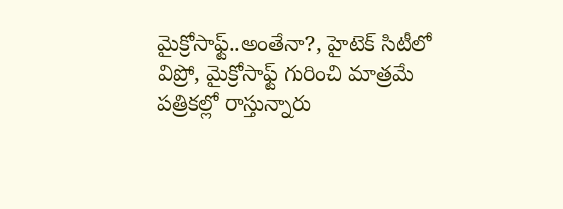మైక్రోసాఫ్ట్..అంతేనా?, హైటెక్ సిటీలో విప్రో, మైక్రోసాఫ్ట్ గురించి మాత్రమే పత్రికల్లో రాస్తున్నారు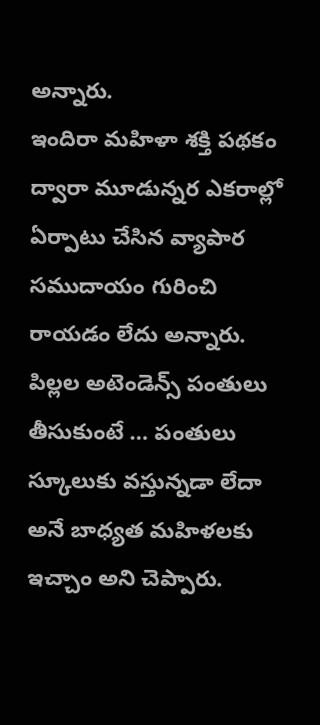అన్నారు.
ఇందిరా మహిళా శక్తి పథకం ద్వారా మూడున్నర ఎకరాల్లో ఏర్పాటు చేసిన వ్యాపార సముదాయం గురించి రాయడం లేదు అన్నారు. పిల్లల అటెండెన్స్ పంతులు తీసుకుంటే … పంతులు స్కూలుకు వస్తున్నడా లేదా అనే బాధ్యత మహిళలకు ఇచ్చాం అని చెప్పారు.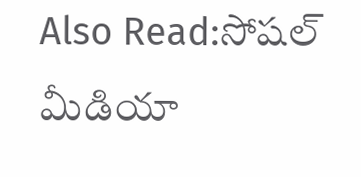Also Read:సోషల్ మీడియా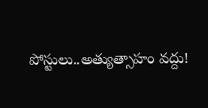పోస్టులు..అత్యుత్సాహం వద్దు!